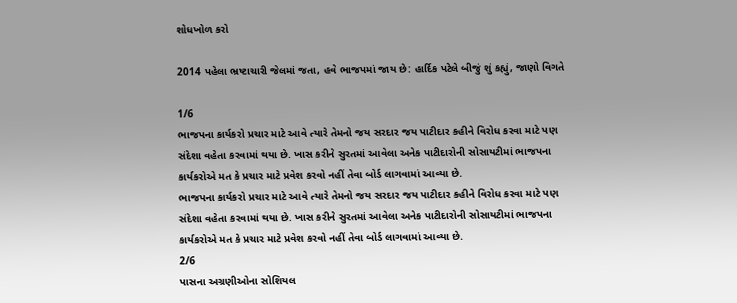શોધખોળ કરો

2014 પહેલા ભ્રષ્ટાચારી જેલમાં જતા, હવે ભાજપમાં જાય છે: હાર્દિક પટેલે બીજું શું કહ્યું, જાણો વિગતે

1/6
ભાજપના કાર્યકરો પ્રચાર માટે આવે ત્યારે તેમનો જય સરદાર જય પાટીદાર કહીને વિરોધ કરવા માટે પણ સંદેશા વહેતા કરવામાં થયા છે. ખાસ કરીને સુરતમાં આવેલા અનેક પાટીદારોની સોસાયટીમાં ભાજપના કાર્યકરોએ મત કે પ્રચાર માટે પ્રવેશ કરવો નહીં તેવા બોર્ડ લાગવામાં આવ્યા છે.
ભાજપના કાર્યકરો પ્રચાર માટે આવે ત્યારે તેમનો જય સરદાર જય પાટીદાર કહીને વિરોધ કરવા માટે પણ સંદેશા વહેતા કરવામાં થયા છે. ખાસ કરીને સુરતમાં આવેલા અનેક પાટીદારોની સોસાયટીમાં ભાજપના કાર્યકરોએ મત કે પ્રચાર માટે પ્રવેશ કરવો નહીં તેવા બોર્ડ લાગવામાં આવ્યા છે.
2/6
પાસના અગ્રણીઓના સોશિયલ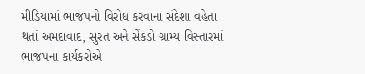મીડિયામાં ભાજપનો વિરોધ કરવાના સંદેશા વહેતા થતાં અમદાવાદ, સુરત અને સેંકડો ગ્રામ્ય વિસ્તારમાં ભાજપના કાર્યકરોએ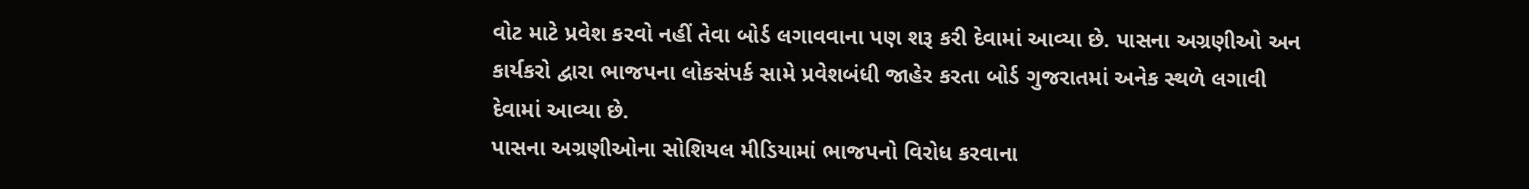વોટ માટે પ્રવેશ કરવો નહીં તેવા બોર્ડ લગાવવાના પણ શરૂ કરી દેવામાં આવ્યા છે. પાસના અગ્રણીઓ અન કાર્યકરો દ્વારા ભાજપના લોકસંપર્ક સામે પ્રવેશબંધી જાહેર કરતા બોર્ડ ગુજરાતમાં અનેક સ્થળે લગાવી દેવામાં આવ્યા છે.
પાસના અગ્રણીઓના સોશિયલ મીડિયામાં ભાજપનો વિરોધ કરવાના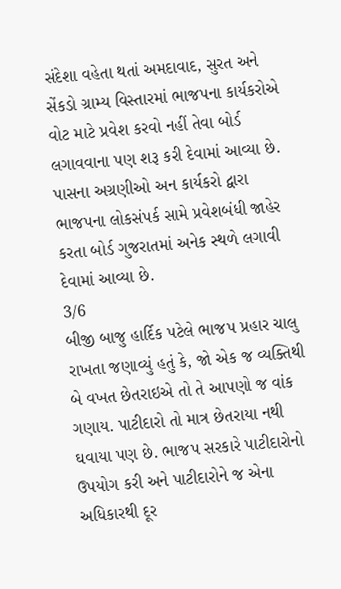સંદેશા વહેતા થતાં અમદાવાદ, સુરત અને સેંકડો ગ્રામ્ય વિસ્તારમાં ભાજપના કાર્યકરોએ વોટ માટે પ્રવેશ કરવો નહીં તેવા બોર્ડ લગાવવાના પણ શરૂ કરી દેવામાં આવ્યા છે. પાસના અગ્રણીઓ અન કાર્યકરો દ્વારા ભાજપના લોકસંપર્ક સામે પ્રવેશબંધી જાહેર કરતા બોર્ડ ગુજરાતમાં અનેક સ્થળે લગાવી દેવામાં આવ્યા છે.
3/6
બીજી બાજુ હાર્દિક પટેલે ભાજપ પ્રહાર ચાલુ રાખતા જણાવ્યું હતું કે, જો એક જ વ્યક્તિથી બે વખત છેતરાઇએ તો તે આપણો જ વાંક ગણાય. પાટીદારો તો માત્ર છેતરાયા નથી ઘવાયા પણ છે. ભાજપ સરકારે પાટીદારોનો ઉપયોગ કરી અને પાટીદારોને જ એના અધિકારથી દૂર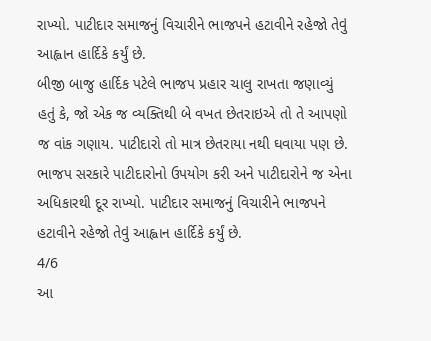રાખ્યો. પાટીદાર સમાજનું વિચારીને ભાજપને હટાવીને રહેજો તેવું આહ્વાન હાર્દિકે કર્યું છે.
બીજી બાજુ હાર્દિક પટેલે ભાજપ પ્રહાર ચાલુ રાખતા જણાવ્યું હતું કે, જો એક જ વ્યક્તિથી બે વખત છેતરાઇએ તો તે આપણો જ વાંક ગણાય. પાટીદારો તો માત્ર છેતરાયા નથી ઘવાયા પણ છે. ભાજપ સરકારે પાટીદારોનો ઉપયોગ કરી અને પાટીદારોને જ એના અધિકારથી દૂર રાખ્યો. પાટીદાર સમાજનું વિચારીને ભાજપને હટાવીને રહેજો તેવું આહ્વાન હાર્દિકે કર્યું છે.
4/6
આ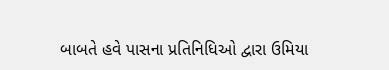બાબતે હવે પાસના પ્રતિનિધિઓ દ્વારા ઉમિયા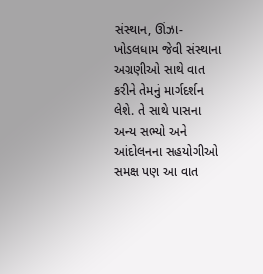સંસ્થાન, ઊંઝા-ખોડલધામ જેવી સંસ્થાના અગ્રણીઓ સાથે વાત કરીને તેમનું માર્ગદર્શન લેશે. તે સાથે પાસના અન્ય સભ્યો અને આંદોલનના સહયોગીઓ સમક્ષ પણ આ વાત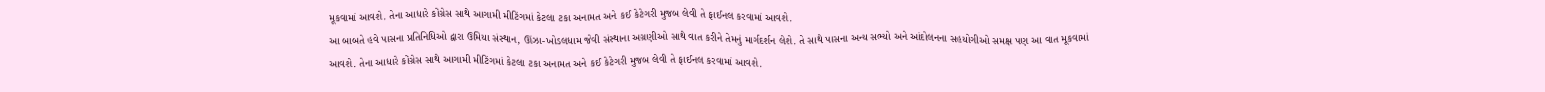મૂકવામાં આવશે. તેના આધારે કોંગ્રેસ સાથે આગામી મીટિંગમાં કેટલા ટકા અનામત અને કઈ કેટેગરી મુજબ લેવી તે ફાઈનલ કરવામાં આવશે.
આ બાબતે હવે પાસના પ્રતિનિધિઓ દ્વારા ઉમિયા સંસ્થાન, ઊંઝા-ખોડલધામ જેવી સંસ્થાના અગ્રણીઓ સાથે વાત કરીને તેમનું માર્ગદર્શન લેશે. તે સાથે પાસના અન્ય સભ્યો અને આંદોલનના સહયોગીઓ સમક્ષ પણ આ વાત મૂકવામાં આવશે. તેના આધારે કોંગ્રેસ સાથે આગામી મીટિંગમાં કેટલા ટકા અનામત અને કઈ કેટેગરી મુજબ લેવી તે ફાઈનલ કરવામાં આવશે.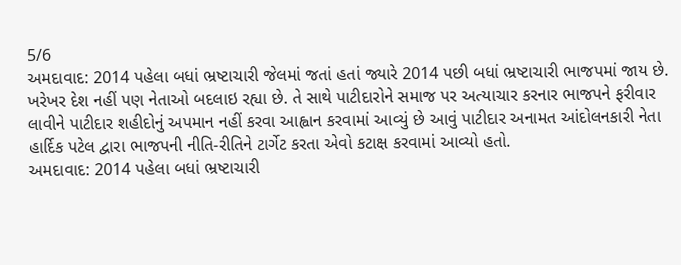5/6
અમદાવાદ: 2014 પહેલા બધાં ભ્રષ્ટાચારી જેલમાં જતાં હતાં જ્યારે 2014 પછી બધાં ભ્રષ્ટાચારી ભાજપમાં જાય છે. ખરેખર દેશ નહીં પણ નેતાઓ બદલાઇ રહ્યા છે. તે સાથે પાટીદારોને સમાજ પર અત્યાચાર કરનાર ભાજપને ફરીવાર લાવીને પાટીદાર શહીદોનું અપમાન નહીં કરવા આહ્વાન કરવામાં આવ્યું છે આવું પાટીદાર અનામત આંદોલનકારી નેતા હાર્દિક પટેલ દ્વારા ભાજપની નીતિ-રીતિને ટાર્ગેટ કરતા એવો કટાક્ષ કરવામાં આવ્યો હતો.
અમદાવાદ: 2014 પહેલા બધાં ભ્રષ્ટાચારી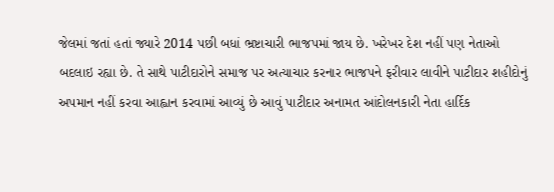જેલમાં જતાં હતાં જ્યારે 2014 પછી બધાં ભ્રષ્ટાચારી ભાજપમાં જાય છે. ખરેખર દેશ નહીં પણ નેતાઓ બદલાઇ રહ્યા છે. તે સાથે પાટીદારોને સમાજ પર અત્યાચાર કરનાર ભાજપને ફરીવાર લાવીને પાટીદાર શહીદોનું અપમાન નહીં કરવા આહ્વાન કરવામાં આવ્યું છે આવું પાટીદાર અનામત આંદોલનકારી નેતા હાર્દિક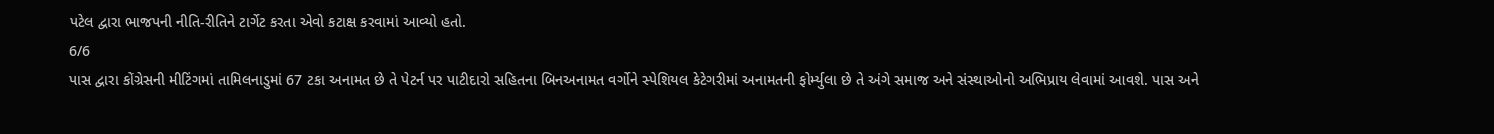પટેલ દ્વારા ભાજપની નીતિ-રીતિને ટાર્ગેટ કરતા એવો કટાક્ષ કરવામાં આવ્યો હતો.
6/6
પાસ દ્વારા કોંગ્રેસની મીટિંગમાં તામિલનાડુમાં 67 ટકા અનામત છે તે પેટર્ન પર પાટીદારો સહિતના બિનઅનામત વર્ગોને સ્પેશિયલ કેટેગરીમાં અનામતની ફોર્મ્યુલા છે તે અંગે સમાજ અને સંસ્થાઓનો અભિપ્રાય લેવામાં આવશે. પાસ અને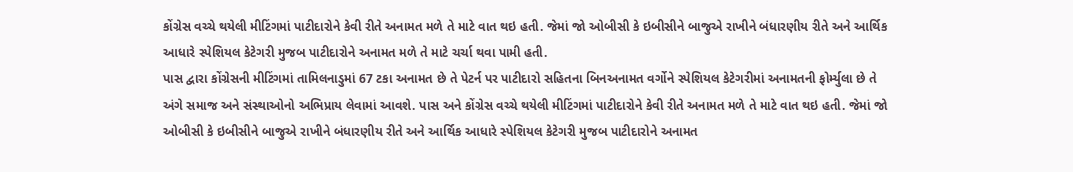કોંગ્રેસ વચ્ચે થયેલી મીટિંગમાં પાટીદારોને કેવી રીતે અનામત મળે તે માટે વાત થઇ હતી. જેમાં જો ઓબીસી કે ઇબીસીને બાજુએ રાખીને બંધારણીય રીતે અને આર્થિક આધારે સ્પેશિયલ કેટેગરી મુજબ પાટીદારોને અનામત મળે તે માટે ચર્ચા થવા પામી હતી.
પાસ દ્વારા કોંગ્રેસની મીટિંગમાં તામિલનાડુમાં 67 ટકા અનામત છે તે પેટર્ન પર પાટીદારો સહિતના બિનઅનામત વર્ગોને સ્પેશિયલ કેટેગરીમાં અનામતની ફોર્મ્યુલા છે તે અંગે સમાજ અને સંસ્થાઓનો અભિપ્રાય લેવામાં આવશે. પાસ અને કોંગ્રેસ વચ્ચે થયેલી મીટિંગમાં પાટીદારોને કેવી રીતે અનામત મળે તે માટે વાત થઇ હતી. જેમાં જો ઓબીસી કે ઇબીસીને બાજુએ રાખીને બંધારણીય રીતે અને આર્થિક આધારે સ્પેશિયલ કેટેગરી મુજબ પાટીદારોને અનામત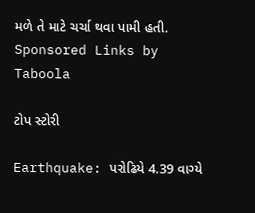મળે તે માટે ચર્ચા થવા પામી હતી.
Sponsored Links by Taboola

ટોપ સ્ટોરી

Earthquake: પરોઢિયે 4.39 વાગ્યે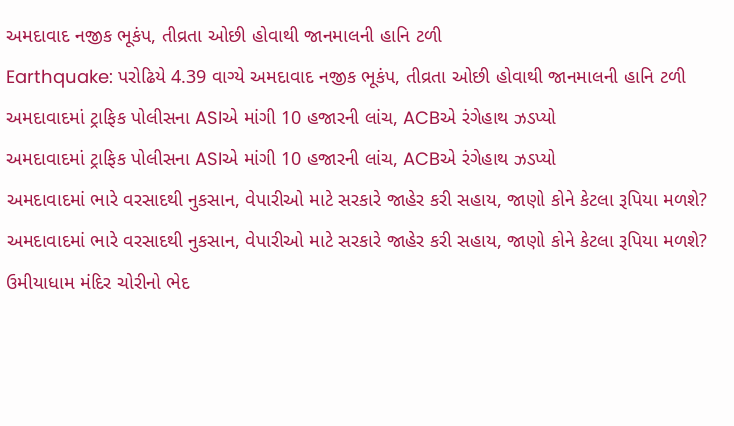અમદાવાદ નજીક ભૂકંપ, તીવ્રતા ઓછી હોવાથી જાનમાલની હાનિ ટળી
Earthquake: પરોઢિયે 4.39 વાગ્યે અમદાવાદ નજીક ભૂકંપ, તીવ્રતા ઓછી હોવાથી જાનમાલની હાનિ ટળી
અમદાવાદમાં ટ્રાફિક પોલીસના ASIએ માંગી 10 હજારની લાંચ, ACBએ રંગેહાથ ઝડપ્યો
અમદાવાદમાં ટ્રાફિક પોલીસના ASIએ માંગી 10 હજારની લાંચ, ACBએ રંગેહાથ ઝડપ્યો
અમદાવાદમાં ભારે વરસાદથી નુકસાન, વેપારીઓ માટે સરકારે જાહેર કરી સહાય, જાણો કોને કેટલા રૂપિયા મળશે?
અમદાવાદમાં ભારે વરસાદથી નુકસાન, વેપારીઓ માટે સરકારે જાહેર કરી સહાય, જાણો કોને કેટલા રૂપિયા મળશે?
ઉમીયાધામ મંદિર ચોરીનો ભેદ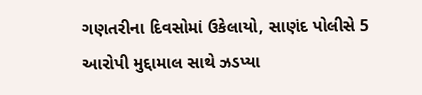ગણતરીના દિવસોમાં ઉકેલાયો, સાણંદ પોલીસે 5 આરોપી મુદ્દામાલ સાથે ઝડપ્યા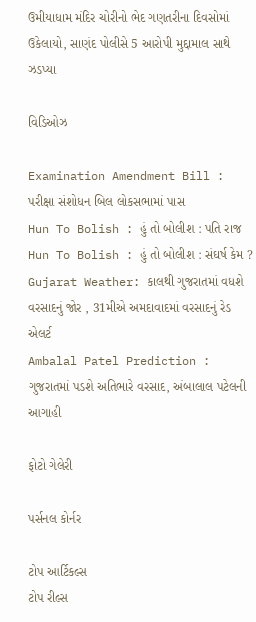ઉમીયાધામ મંદિર ચોરીનો ભેદ ગણતરીના દિવસોમાં ઉકેલાયો, સાણંદ પોલીસે 5 આરોપી મુદ્દામાલ સાથે ઝડપ્યા

વિડિઓઝ

Examination Amendment Bill : પરીક્ષા સંશોધન બિલ લોકસભામાં પાસ
Hun To Bolish : હું તો બોલીશ : પતિ રાજ
Hun To Bolish : હું તો બોલીશ : સંઘર્ષ કેમ ?
Gujarat Weather: કાલથી ગુજરાતમાં વધશે વરસાદનું જોર , 31મીએ અમદાવાદમાં વરસાદનું રેડ એલર્ટ
Ambalal Patel Prediction : ગુજરાતમાં પડશે અતિભારે વરસાદ, અંબાલાલ પટેલની આગાહી

ફોટો ગેલેરી

પર્સનલ કોર્નર

ટોપ આર્ટિકલ્સ
ટોપ રીલ્સ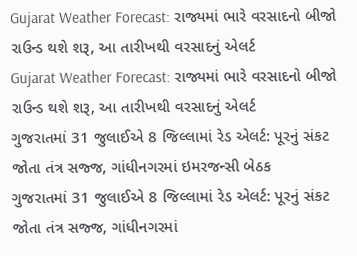Gujarat Weather Forecast: રાજ્યમાં ભારે વરસાદનો બીજો રાઉન્ડ થશે શરૂ, આ તારીખથી વરસાદનું એલર્ટ
Gujarat Weather Forecast: રાજ્યમાં ભારે વરસાદનો બીજો રાઉન્ડ થશે શરૂ, આ તારીખથી વરસાદનું એલર્ટ
ગુજરાતમાં 31 જુલાઈએ 8 જિલ્લામાં રેડ એલર્ટ: પૂરનું સંકટ જોતા તંત્ર સજ્જ, ગાંધીનગરમાં ઇમરજન્સી બેઠક
ગુજરાતમાં 31 જુલાઈએ 8 જિલ્લામાં રેડ એલર્ટ: પૂરનું સંકટ જોતા તંત્ર સજ્જ, ગાંધીનગરમાં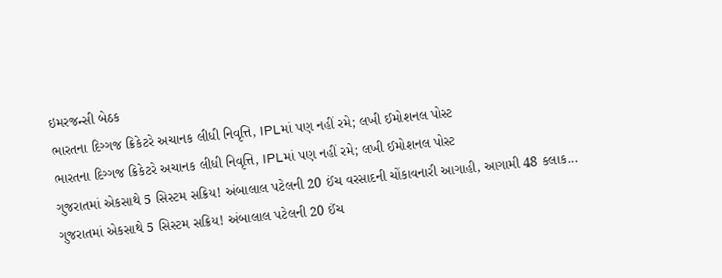ઇમરજન્સી બેઠક
ભારતના દિગ્ગજ ક્રિકેટરે અચાનક લીધી નિવૃત્તિ, IPLમાં પણ નહીં રમે; લખી ઈમોશનલ પોસ્ટ
ભારતના દિગ્ગજ ક્રિકેટરે અચાનક લીધી નિવૃત્તિ, IPLમાં પણ નહીં રમે; લખી ઈમોશનલ પોસ્ટ
ગુજરાતમાં એકસાથે 5 સિસ્ટમ સક્રિય! અંબાલાલ પટેલની 20 ઈંચ વરસાદની ચોંકાવનારી આગાહી, આગામી 48 કલાક...
ગુજરાતમાં એકસાથે 5 સિસ્ટમ સક્રિય! અંબાલાલ પટેલની 20 ઈંચ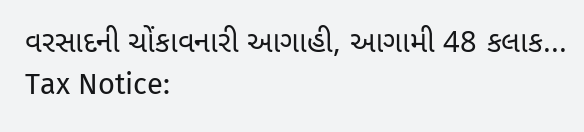વરસાદની ચોંકાવનારી આગાહી, આગામી 48 કલાક...
Tax Notice: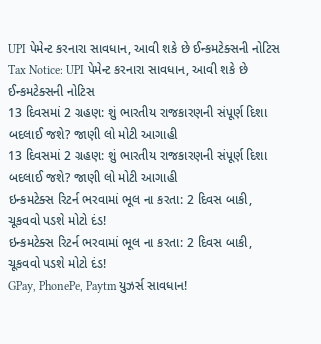UPI પેમેન્ટ કરનારા સાવધાન, આવી શકે છે ઈન્કમટેક્સની નોટિસ
Tax Notice: UPI પેમેન્ટ કરનારા સાવધાન, આવી શકે છે ઈન્કમટેક્સની નોટિસ
13 દિવસમાં 2 ગ્રહણ: શું ભારતીય રાજકારણની સંપૂર્ણ દિશા બદલાઈ જશે? જાણી લો મોટી આગાહી
13 દિવસમાં 2 ગ્રહણ: શું ભારતીય રાજકારણની સંપૂર્ણ દિશા બદલાઈ જશે? જાણી લો મોટી આગાહી
ઇન્કમટેક્સ રિટર્ન ભરવામાં ભૂલ ના કરતા: 2 દિવસ બાકી, ચૂકવવો પડશે મોટો દંડ!
ઇન્કમટેક્સ રિટર્ન ભરવામાં ભૂલ ના કરતા: 2 દિવસ બાકી, ચૂકવવો પડશે મોટો દંડ!
GPay, PhonePe, Paytm યુઝર્સ સાવધાન!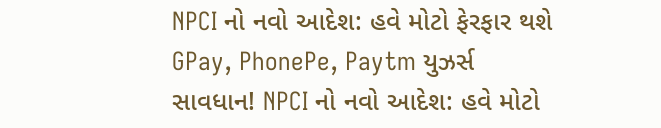NPCI નો નવો આદેશ: હવે મોટો ફેરફાર થશે
GPay, PhonePe, Paytm યુઝર્સ સાવધાન! NPCI નો નવો આદેશ: હવે મોટો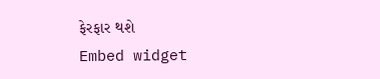ફેરફાર થશે
Embed widget